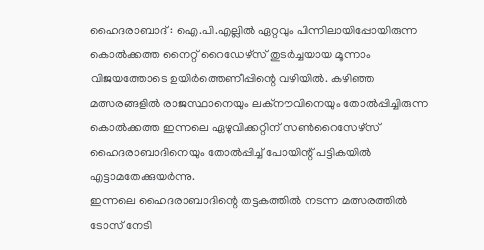ഹൈദരാബാദ് : ഐ.പി.എല്ലിൽ ഏറ്റവും പിന്നിലായിപ്പോയിരുന്ന കൊൽക്കത്ത നൈറ്റ് റൈഡേഴ്സ് തുടർച്ചയായ മൂന്നാം വിജയത്തോടെ ഉയിർത്തെണീപ്പിന്റെ വഴിയിൽ. കഴിഞ്ഞ മത്സരങ്ങളിൽ രാജസ്ഥാനെയും ലക്നൗവിനെയും തോൽപ്പിച്ചിരുന്ന കൊൽക്കത്ത ഇന്നലെ ഏഴുവിക്കറ്റിന് സൺറൈസേഴ്സ് ഹൈദരാബാദിനെയും തോൽപ്പിച്ച് പോയിന്റ് പട്ടികയിൽ എട്ടാമതേക്കുയർന്നു.
ഇന്നലെ ഹൈദരാബാദിന്റെ തട്ടകത്തിൽ നടന്ന മത്സരത്തിൽ ടോസ് നേടി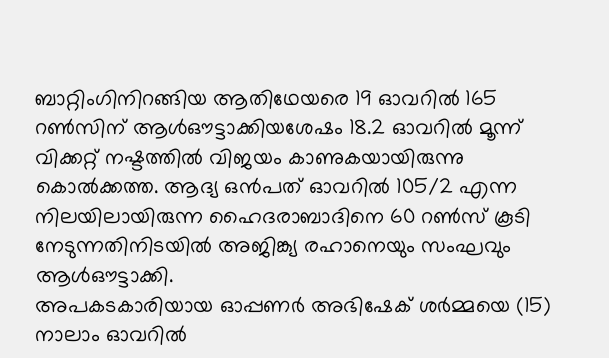ബാറ്റിംഗിനിറങ്ങിയ ആതിഥേയരെ 19 ഓവറിൽ 165 റൺസിന് ആൾഔട്ടാക്കിയശേഷം 18.2 ഓവറിൽ മൂന്ന് വിക്കറ്റ് നഷ്ടത്തിൽ വിജയം കാണുകയായിരുന്നു കൊൽക്കത്ത. ആദ്യ ഒൻപത് ഓവറിൽ 105/2 എന്ന നിലയിലായിരുന്ന ഹൈദരാബാദിനെ 60 റൺസ് കൂടി നേടുന്നതിനിടയിൽ അജിങ്ക്യ രഹാനെയും സംഘവും ആൾഔട്ടാക്കി.
അപകടകാരിയായ ഓപ്പണർ അഭിഷേക് ശർമ്മയെ (15) നാലാം ഓവറിൽ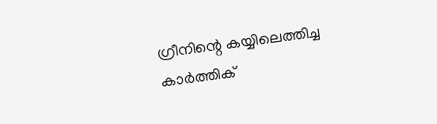ഗ്രീനിന്റെ കയ്യിലെത്തിച്ച കാർത്തിക്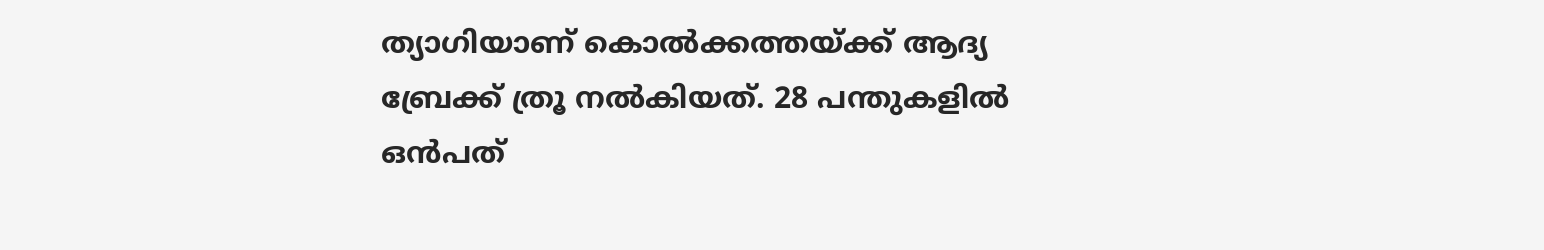ത്യാഗിയാണ് കൊൽക്കത്തയ്ക്ക് ആദ്യ ബ്രേക്ക് ത്രൂ നൽകിയത്. 28 പന്തുകളിൽ ഒൻപത്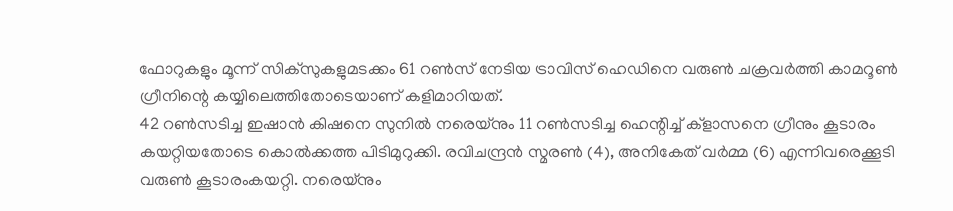ഫോറുകളും മൂന്ന് സിക്സുകളുമടക്കം 61 റൺസ് നേടിയ ട്രാവിസ് ഹെഡിനെ വരുൺ ചക്രവർത്തി കാമറൂൺ ഗ്രീനിന്റെ കയ്യിലെത്തിതോടെയാണ് കളിമാറിയത്.
42 റൺസടിച്ച ഇഷാൻ കിഷനെ സുനിൽ നരെയ്നും 11 റൺസടിച്ച ഹെന്റിച്ച് ക്ളാസനെ ഗ്രീനും കൂടാരം കയറ്റിയതോടെ കൊൽക്കത്ത പിടിമുറുക്കി. രവിചന്ദ്രൻ സ്മരൺ (4), അനികേത് വർമ്മ (6) എന്നിവരെക്കൂടി വരുൺ കൂടാരംകയറ്റി. നരെയ്നും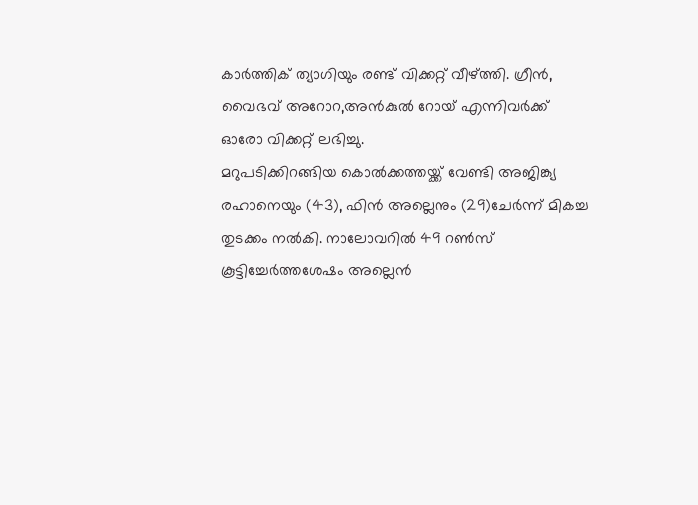കാർത്തിക് ത്യാഗിയും രണ്ട് വിക്കറ്റ് വീഴ്ത്തി. ഗ്രീൻ, വൈഭവ് അറോറ,അൻകുൽ റോയ് എന്നിവർക്ക് ഓരോ വിക്കറ്റ് ലഭിച്ചു.
മറുപടിക്കിറങ്ങിയ കൊൽക്കത്തയ്ക്ക് വേണ്ടി അജിങ്ക്യ രഹാനെയും (43), ഫിൻ അല്ലെനും (29)ചേർന്ന് മികച്ച തുടക്കം നൽകി. നാലോവറിൽ 49 റൺസ് കൂട്ടിച്ചേർത്തശേഷം അല്ലെൻ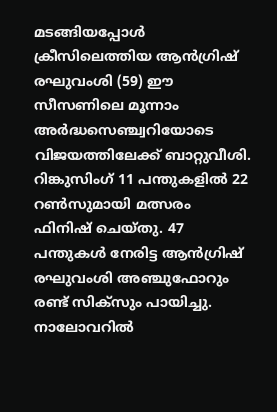മടങ്ങിയപ്പോൾ ക്രീസിലെത്തിയ ആൻഗ്രിഷ് രഘുവംശി (59) ഈ സീസണിലെ മൂന്നാം അർദ്ധസെഞ്ച്വറിയോടെ വിജയത്തിലേക്ക് ബാറ്റുവീശി.
റിങ്കുസിംഗ് 11 പന്തുകളിൽ 22 റൺസുമായി മത്സരം ഫിനിഷ് ചെയ്തു. 47 പന്തുകൾ നേരിട്ട ആൻഗ്രിഷ് രഘുവംശി അഞ്ചുഫോറും രണ്ട് സിക്സും പായിച്ചു.
നാലോവറിൽ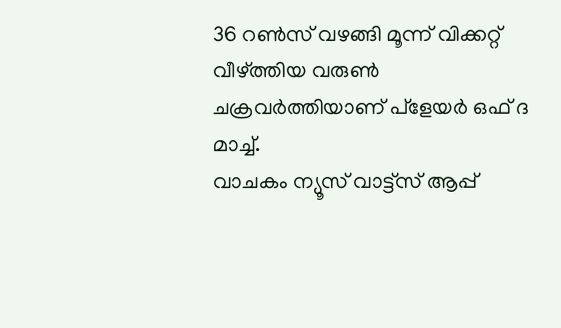36 റൺസ് വഴങ്ങി മൂന്ന് വിക്കറ്റ് വീഴ്ത്തിയ വരുൺ ചക്രവർത്തിയാണ് പ്ളേയർ ഒഫ് ദ മാച്ച്.
വാചകം ന്യൂസ് വാട്ട്സ് ആപ്പ്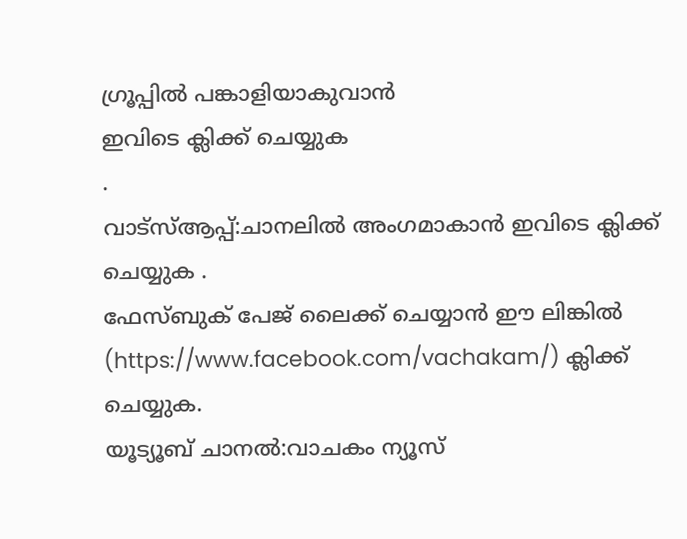ഗ്രൂപ്പിൽ പങ്കാളിയാകുവാൻ
ഇവിടെ ക്ലിക്ക് ചെയ്യുക
.
വാട്സ്ആപ്പ്:ചാനലിൽ അംഗമാകാൻ ഇവിടെ ക്ലിക്ക് ചെയ്യുക .
ഫേസ്ബുക് പേജ് ലൈക്ക് ചെയ്യാൻ ഈ ലിങ്കിൽ (https://www.facebook.com/vachakam/) ക്ലിക്ക് ചെയ്യുക.
യൂട്യൂബ് ചാനൽ:വാചകം ന്യൂസ്